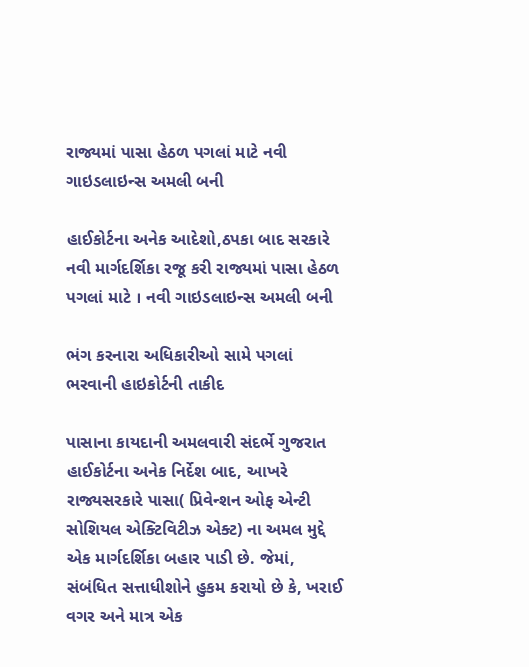રાજ્યમાં પાસા હેઠળ પગલાં માટે નવી ગાઇડલાઇન્સ અમલી બની

હાઈકોર્ટના અનેક આદેશો,ઠપકા બાદ સરકારે નવી માર્ગદર્શિકા રજૂ કરી રાજ્યમાં પાસા હેઠળ પગલાં માટે । નવી ગાઇડલાઇન્સ અમલી બની

ભંગ કરનારા અધિકારીઓ સામે પગલાં ભરવાની હાઇકોર્ટની તાકીદ

પાસાના કાયદાની અમલવારી સંદર્ભે ગુજરાત હાઈકોર્ટના અનેક નિર્દેશ બાદ, આખરે રાજ્યસરકારે પાસા( પ્રિવેન્શન ઓફ એન્ટી સોશિયલ એક્ટિવિટીઝ એક્ટ) ના અમલ મુદ્દે એક માર્ગદર્શિકા બહાર પાડી છે. જેમાં, સંબંધિત સત્તાધીશોને હુકમ કરાયો છે કે, ખરાઈ વગર અને માત્ર એક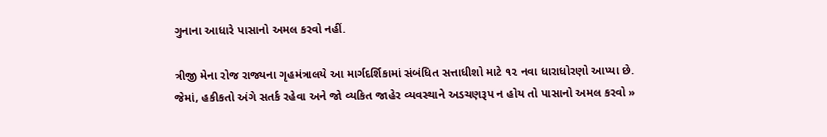ગુનાના આધારે પાસાનો અમલ કરવો નહીં.

ત્રીજી મેના રોજ રાજ્યના ગૃહમંત્રાલયે આ માર્ગદર્શિકામાં સંબંધિત સત્તાધીશો માટે ૧૨ નવા ધારાધોરણો આપ્યા છે. જેમાં, હકીકતો અંગે સતર્ક રહેવા અને જો વ્યકિત જાહેર વ્યવસ્થાને અડચણરૂપ ન હોય તો પાસાનો અમલ કરવો »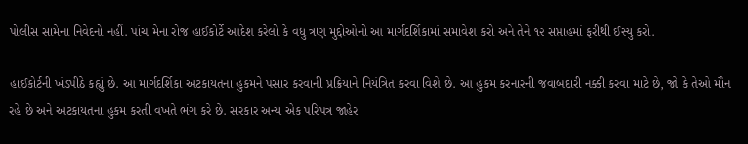પોલીસ સામેના નિવેદનો નહીં. પાંચ મેના રોજ હાઈકોર્ટે આદેશ કરેલો કે વધુ ત્રણ મુદ્દોઓનો આ માર્ગદર્શિકામાં સમાવેશ કરો અને તેને ૧૨ સપ્તાહમાં ફરીથી ઈસ્યુ કરો.

હાઈકોર્ટની ખંડપીઠે કહ્યું છે. આ માર્ગદર્શિકા અટકાયતના હુકમને પસાર કરવાની પ્રક્રિયાને નિયંત્રિત કરવા વિશે છે. આ હુકમ કરનારની જવાબદારી નક્કી કરવા માટે છે, જો કે તેઓ મૌન રહે છે અને અટકાયતના હુકમ કરતી વખતે ભંગ કરે છે. સરકાર અન્ય એક પરિપત્ર જાહેર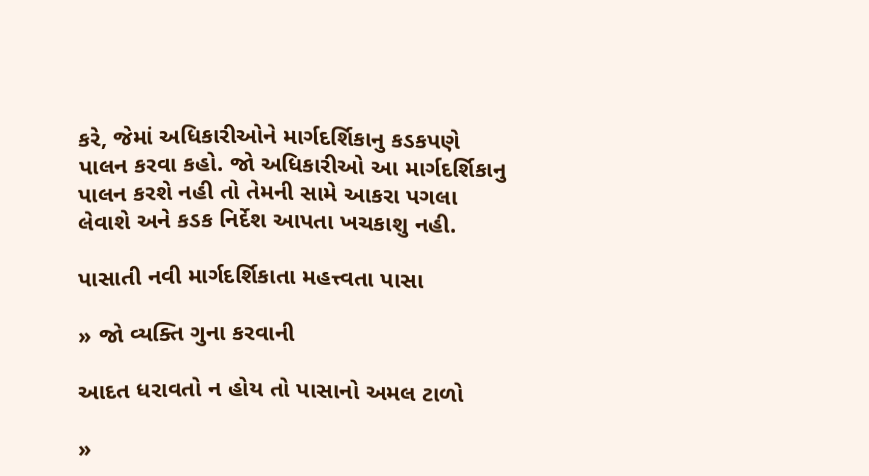કરે, જેમાં અધિકારીઓને માર્ગદર્શિકાનુ કડકપણે પાલન કરવા કહો. જો અધિકારીઓ આ માર્ગદર્શિકાનુ પાલન કરશે નહી તો તેમની સામે આકરા પગલા લેવાશે અને કડક નિર્દેશ આપતા ખચકાશુ નહી.

પાસાતી નવી માર્ગદર્શિકાતા મહત્ત્વતા પાસા

» જો વ્યક્તિ ગુના કરવાની

આદત ધરાવતો ન હોય તો પાસાનો અમલ ટાળો

»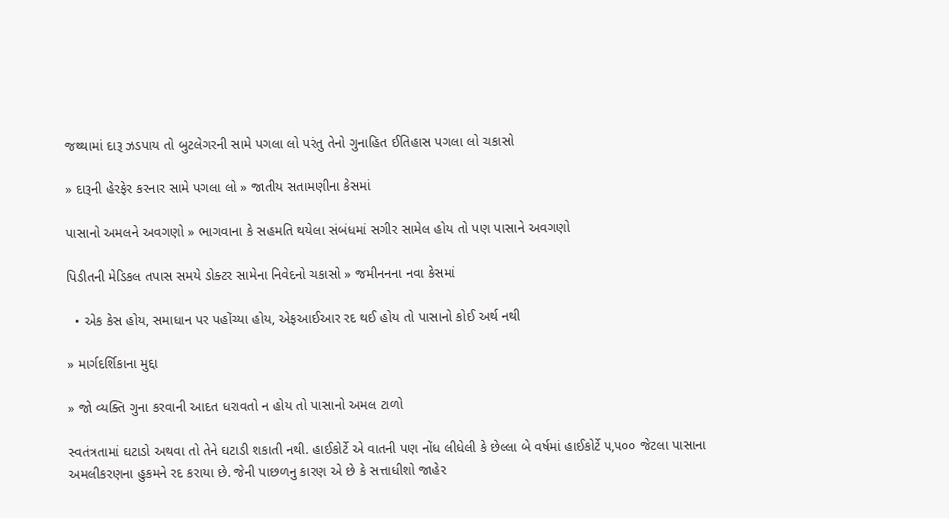જથ્થામાં દારૂ ઝડપાય તો બુટલેગરની સામે પગલા લો પરંતુ તેનો ગુનાહિત ઈતિહાસ પગલા લો ચકાસો

» દારૂની હેરફેર કરનાર સામે પગલા લો » જાતીય સતામણીના કેસમાં

પાસાનો અમલને અવગણો » ભાગવાના કે સહમતિ થયેલા સંબંધમાં સગીર સામેલ હોય તો પણ પાસાને અવગણો

પિડીતની મેડિકલ તપાસ સમયે ડોક્ટર સામેના નિવેદનો ચકાસો » જમીનનના નવા કેસમાં

  • એક કેસ હોય, સમાધાન પર પહોંચ્યા હોય, એફઆઈઆર રદ થઈ હોય તો પાસાનો કોઈ અર્થ નથી

» માર્ગદર્શિકાના મુદ્દા

» જો વ્યક્તિ ગુના કરવાની આદત ધરાવતો ન હોય તો પાસાનો અમલ ટાળો

સ્વતંત્રતામાં ઘટાડો અથવા તો તેને ઘટાડી શકાતી નથી. હાઈકોર્ટે એ વાતની પણ નોંધ લીધેલી કે છેલ્લા બે વર્ષમાં હાઈકોર્ટે ૫,૫૦૦ જેટલા પાસાના અમલીકરણના હુકમને રદ કરાયા છે. જેની પાછળનુ કારણ એ છે કે સત્તાધીશો જાહેર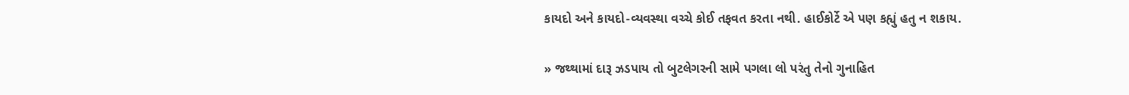કાયદો અને કાયદો-વ્યવસ્થા વચ્ચે કોઈ તફવત કરતા નથી. હાઈકોર્ટે એ પણ કહ્યું હતુ ન શકાય.

» જથ્થામાં દારૂ ઝડપાય તો બુટલેગરની સામે પગલા લો પરંતુ તેનો ગુનાહિત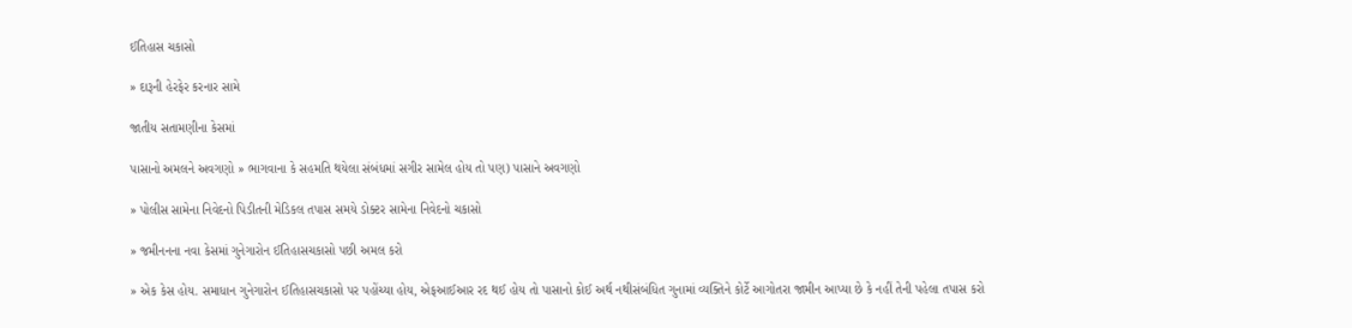ઈતિહાસ ચકાસો

» દારૂની હેરફેર કરનાર સામે

જાતીય સતામણીના કેસમાં

પાસાનો અમલને અવગણો » ભાગવાના કે સહમતિ થયેલા સંબંધમાં સગીર સામેલ હોય તો પણ) પાસાને અવગણો

» પોલીસ સામેના નિવેદનો પિડીતની મેડિકલ તપાસ સમયે ડોક્ટર સામેના નિવેદનો ચકાસો

» જમીનનના નવા કેસમાં ગુનેગારોન ઈતિહાસચકાસો પછી અમલ કરો

» એક કેસ હોય. સમાધાન ગુનેગારોન ઈતિહાસચકાસો પર પહોંચ્યા હોય, એફઆઈઆર રદ થઈ હોય તો પાસાનો કોઈ અર્થ નથીસંબંધિત ગુનામાં વ્યક્તિને કોર્ટે આગોતરા જામીન આપ્યા છે કે નહીં તેની પહેલા તપાસ કરો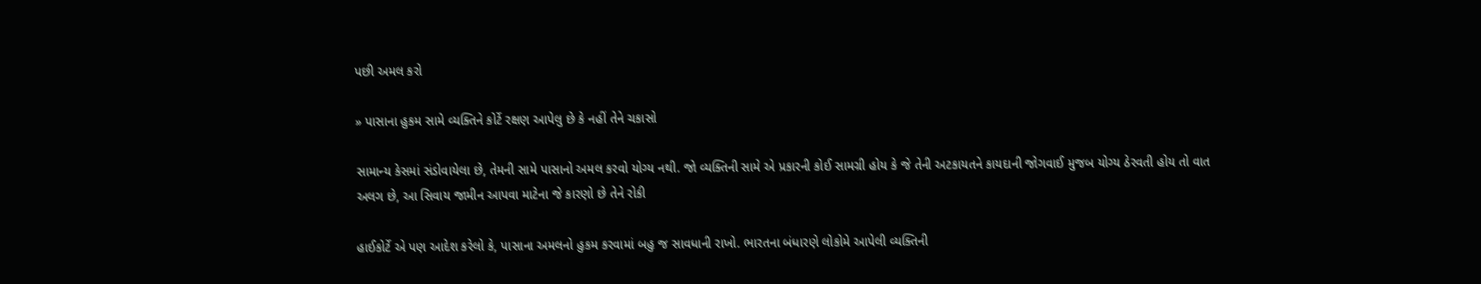પછી અમલ કરો

» પાસાના હુકમ સામે વ્યક્તિને કોર્ટે રક્ષણ આપેલુ છે કે નહીં તેને ચકાસો

સામાન્ય કેસમાં સંડોવાયેલા છે, તેમની સામે પાસાનો અમલ કરવો યોગ્ય નથી. જો વ્યક્તિની સામે એ પ્રકારની કોઈ સામગ્રી હોય કે જે તેની અટકાયતને કાયદાની જોગવાઈ મુજબ યોગ્ય ઠેરવતી હોય તો વાત અલગ છે, આ સિવાય જામીન આપવા માટેના જે કારણો છે તેને રોકી

હાઈકોર્ટે એ પણ આદેશ કરેલો કે, પાસાના અમલનો હુકમ કરવામાં બહુ જ સાવધાની રાખો. ભારતના બંધારણે લોકોમે આપેલી વ્યક્તિની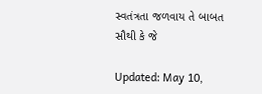સ્વતંત્રતા જળવાય તે બાબત સૌથી કે જે

Updated: May 10,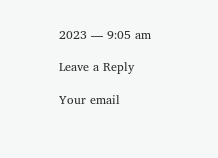2023 — 9:05 am

Leave a Reply

Your email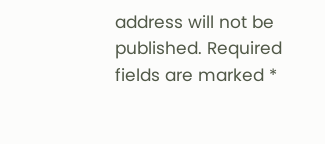address will not be published. Required fields are marked *